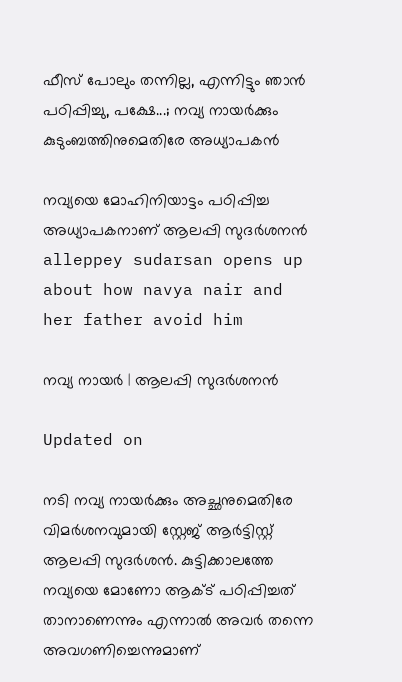ഫീസ് പോലും തന്നില്ല, എന്നിട്ടും ഞാൻ പഠിപ്പിച്ചു, പക്ഷേ...; നവ്യ നായർക്കും കുടുംബത്തിനുമെതിരേ അധ്യാപകൻ

നവ്യയെ മോഹിനിയാട്ടം പഠിപ്പിച്ച അധ്യാപകനാണ് ആലപ്പി സുദർശനൻ
alleppey sudarsan opens up about how navya nair and her father avoid him

നവ്യ നായർ | ആലപ്പി സുദർശനൻ

Updated on

നടി നവ്യ നായർക്കും അച്ഛനുമെതിരേ വിമർശനവുമായി സ്റ്റേജ് ആർട്ടിസ്റ്റ് ആലപ്പി സുദർശൻ. കുട്ടിക്കാലത്തേ നവ്യയെ മോണോ ആക്ട് പഠിപ്പിച്ചത് താനാണെന്നും എന്നാൽ അവർ തന്നെ അവഗണിച്ചെന്നുമാണ്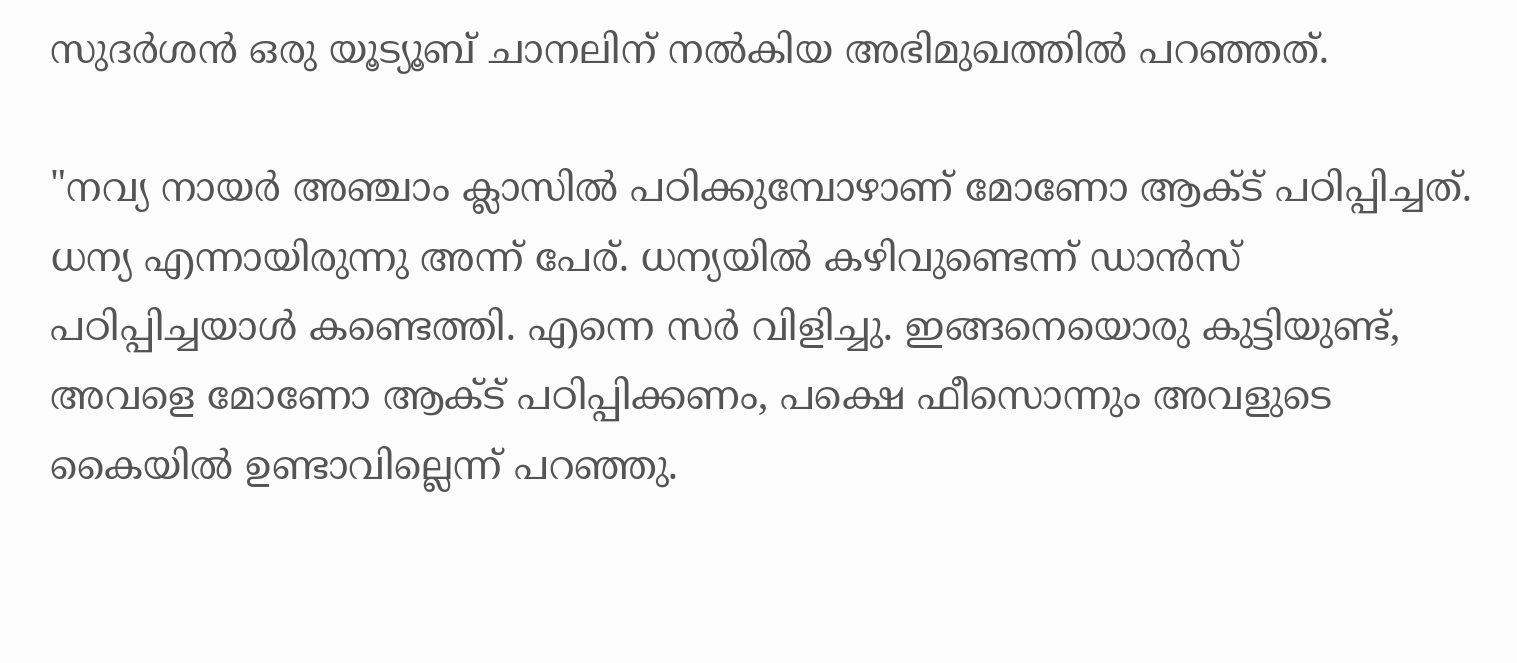സുദർശൻ ഒരു യൂട്യൂബ് ചാനലിന് നൽകിയ അഭിമുഖത്തിൽ പറഞ്ഞത്.

"നവ്യ നായർ അഞ്ചാം ക്ലാസിൽ പഠിക്കുമ്പോഴാണ് മോണോ ആക്ട് പഠിപ്പിച്ചത്. ധന്യ എന്നായിരുന്നു അന്ന് പേര്. ധന്യയിൽ കഴിവുണ്ടെന്ന് ഡാൻസ് പഠിപ്പിച്ചയാൾ കണ്ടെത്തി. എന്നെ സർ വിളിച്ചു. ഇങ്ങനെയൊരു കുട്ടിയുണ്ട്, അവളെ മോണോ ആക്ട് പഠിപ്പിക്കണം, പക്ഷെ ഫീസൊന്നും അവളുടെ കൈയിൽ ഉണ്ടാവില്ലെന്ന് പറഞ്ഞു.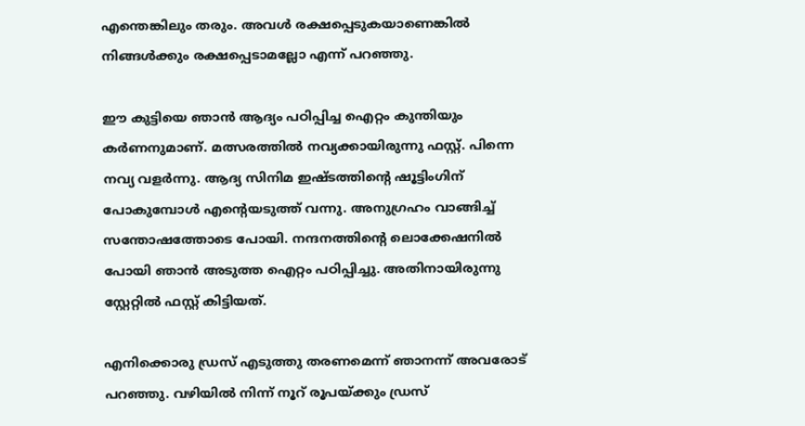എന്തെങ്കിലും തരും. അവൾ രക്ഷപ്പെടുകയാണെങ്കിൽ നിങ്ങൾക്കും രക്ഷപ്പെടാമല്ലോ എന്ന് പറഞ്ഞു.

ഈ കുട്ടിയെ ഞാൻ ആദ്യം പഠിപ്പിച്ച ഐറ്റം കുന്തിയും കർണനുമാണ്. മത്സരത്തിൽ നവ്യക്കായിരുന്നു ഫസ്റ്റ്. പിന്നെ നവ്യ വളർന്നു. ആദ്യ സിനിമ ഇഷ്ടത്തിന്‍റെ ഷൂട്ടിംഗിന് പോകുമ്പോൾ എന്‍റെയടുത്ത് വന്നു. അനുഗ്രഹം വാങ്ങിച്ച് സന്തോഷത്തോടെ പോയി. നന്ദനത്തിന്‍റെ ലൊക്കേഷനിൽ പോയി ഞാൻ അടുത്ത ഐറ്റം പഠിപ്പിച്ചു. അതിനായിരുന്നു സ്റ്റേറ്റിൽ ഫസ്റ്റ് കിട്ടിയത്.

എനിക്കൊരു ഡ്രസ് എടുത്തു തരണമെന്ന് ഞാനന്ന് അവരോട് പറഞ്ഞു. വഴിയിൽ നിന്ന് നൂറ് രൂപയ്ക്കും ഡ്രസ്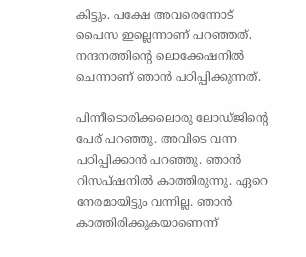കിട്ടും. പക്ഷേ അവരെന്നോട് പൈസ ഇല്ലെന്നാണ് പറഞ്ഞത്. നന്ദനത്തിന്‍റെ ലൊക്കേഷനിൽ ചെന്നാണ് ഞാൻ പഠിപ്പിക്കുന്നത്.

പിന്നീടൊരിക്കലൊരു ലോഡ്ജിന്‍റെ പേര് പറഞ്ഞു. അവിടെ വന്ന പഠിപ്പിക്കാൻ പറഞ്ഞു. ഞാൻ റിസപ്ഷനിൽ കാത്തിരുന്നു. ഏറെ നേരമായിട്ടും വന്നില്ല. ഞാൻ കാത്തിരിക്കുകയാണെന്ന്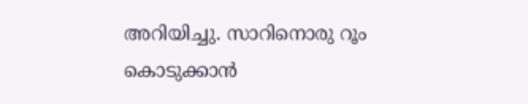അറിയിച്ചു. സാറിനൊരു റൂം കൊടുക്കാൻ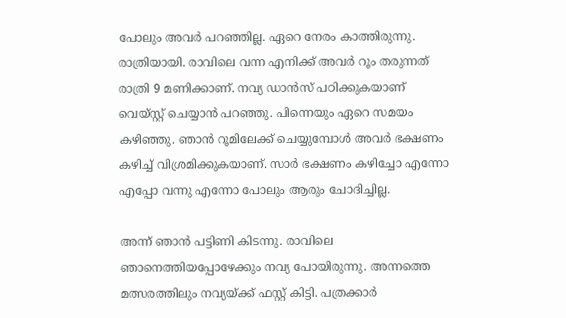പോലും അവർ പറഞ്ഞില്ല. ഏറെ നേരം കാത്തിരുന്നു. രാത്രിയായി. രാവിലെ വന്ന എനിക്ക് അവർ റൂം തരുന്നത് രാത്രി 9 മണിക്കാണ്. നവ്യ ഡാൻസ് പഠിക്കുകയാണ് വെയ്സ്റ്റ് ചെയ്യാൻ പറഞ്ഞു. പിന്നെയും ഏറെ സമയം കഴിഞ്ഞു. ഞാൻ റൂമിലേക്ക് ചെയ്യുമ്പോൾ അവർ ഭക്ഷണം കഴിച്ച് വിശ്രമിക്കുകയാണ്. സാർ ഭക്ഷണം കഴിച്ചോ എന്നോ എപ്പോ വന്നു എന്നോ പോലും ആരും ചോദിച്ചില്ല.

അന്ന് ഞാൻ പട്ടിണി കിടന്നു. രാവിലെ ഞാനെത്തിയപ്പോഴേക്കും നവ്യ പോയിരുന്നു. അന്നത്തെ മത്സരത്തിലും നവ്യയ്ക്ക് ഫസ്റ്റ് കിട്ടി. പത്രക്കാർ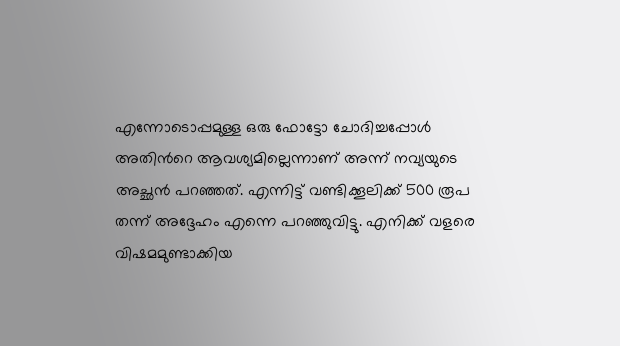എന്നോടൊപ്പമുള്ള ഒരു ഫോട്ടോ ചോദിച്ചപ്പോൾ അതിന്‍റെ ആവശ്യമില്ലെന്നാണ് അന്ന് നവ്യയുടെ അച്ഛൻ പറഞ്ഞത്. എന്നിട്ട് വണ്ടിക്കൂലിക്ക് 500 രൂപ തന്ന് അദ്ദേഹം എന്നെ പറഞ്ഞുവിട്ടു. എനിക്ക് വളരെ വിഷമമുണ്ടാക്കിയ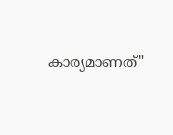കാര്യമാണത്"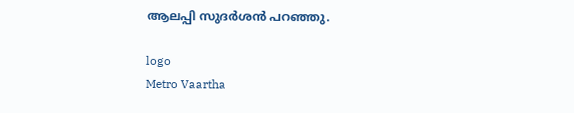ആലപ്പി സുദർശൻ പറഞ്ഞു.

logo
Metro Vaartha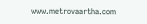www.metrovaartha.com